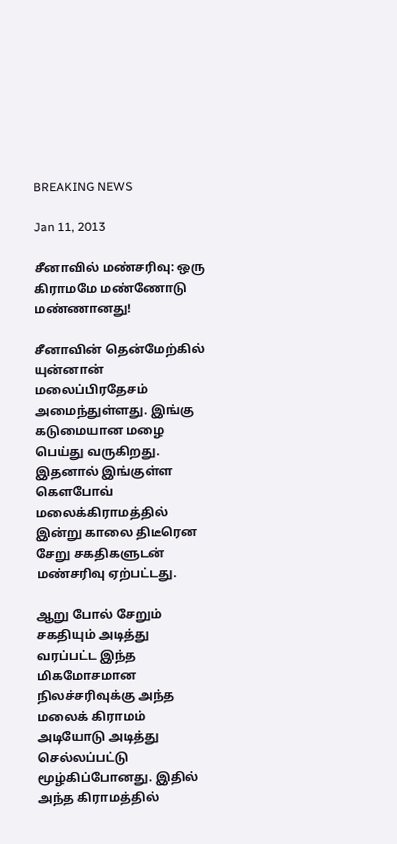BREAKING NEWS

Jan 11, 2013

சீனாவில் மண்சரிவு: ஒரு கிராமமே மண்ணோடு மண்ணானது!

சீனாவின் தென்மேற்கில் யுன்னான் மலைப்பிரதேசம் அமைந்துள்ளது. இங்கு கடுமையான மழை பெய்து வருகிறது. இதனால் இங்குள்ள கௌபோவ் மலைக்கிராமத்தில் இன்று காலை திடீரென சேறு சகதிகளுடன் மண்சரிவு ஏற்பட்டது.

ஆறு போல் சேறும் சகதியும் அடித்து வரப்பட்ட இந்த மிகமோசமான நிலச்சரிவுக்கு அந்த மலைக் கிராமம் அடியோடு அடித்து செல்லப்பட்டு மூழ்கிப்போனது. இதில் அந்த கிராமத்தில்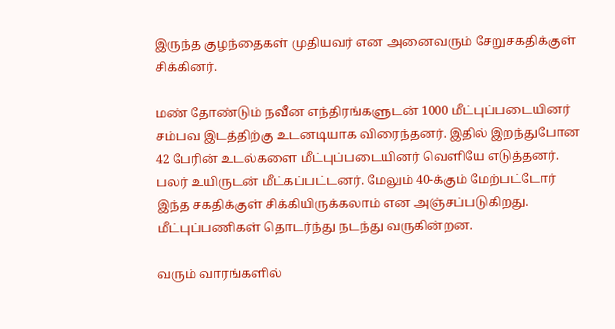இருந்த குழந்தைகள் முதியவர் என அனைவரும் சேறுசகதிக்குள் சிக்கினர்.

மண் தோண்டும் நவீன எந்திரங்களுடன் 1000 மீட்புப்படையினர் சம்பவ இடத்திற்கு உடனடியாக விரைந்தனர். இதில் இறந்துபோன 42 பேரின் உடல்களை மீட்புப்படையினர் வெளியே எடுத்தனர். பலர் உயிருடன் மீட்கப்பட்டனர். மேலும் 40-க்கும் மேற்பட்டோர் இந்த சகதிக்குள் சிக்கியிருக்கலாம் என அஞ்சப்படுகிறது. மீட்புப்பணிகள் தொடர்ந்து நடந்து வருகின்றன.

வரும் வாரங்களில்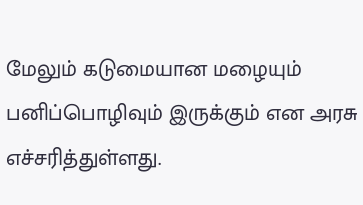மேலும் கடுமையான மழையும் பனிப்பொழிவும் இருக்கும் என அரசு எச்சரித்துள்ளது.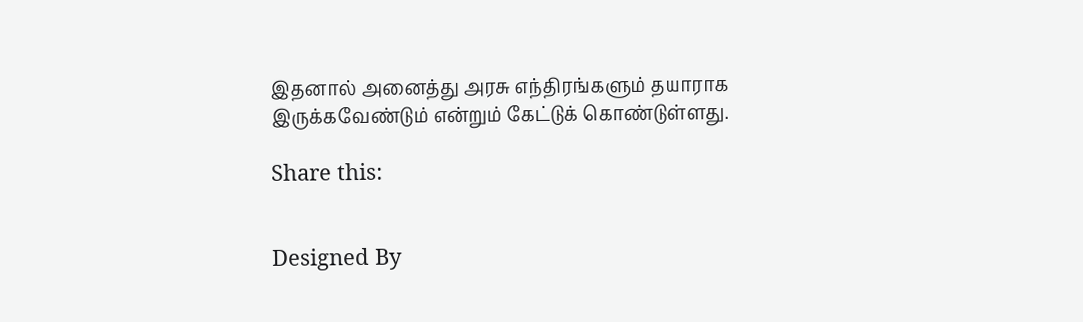இதனால் அனைத்து அரசு எந்திரங்களும் தயாராக இருக்கவேண்டும் என்றும் கேட்டுக் கொண்டுள்ளது.

Share this:


Designed By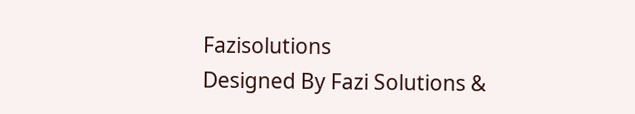Fazisolutions
Designed By Fazi Solutions &